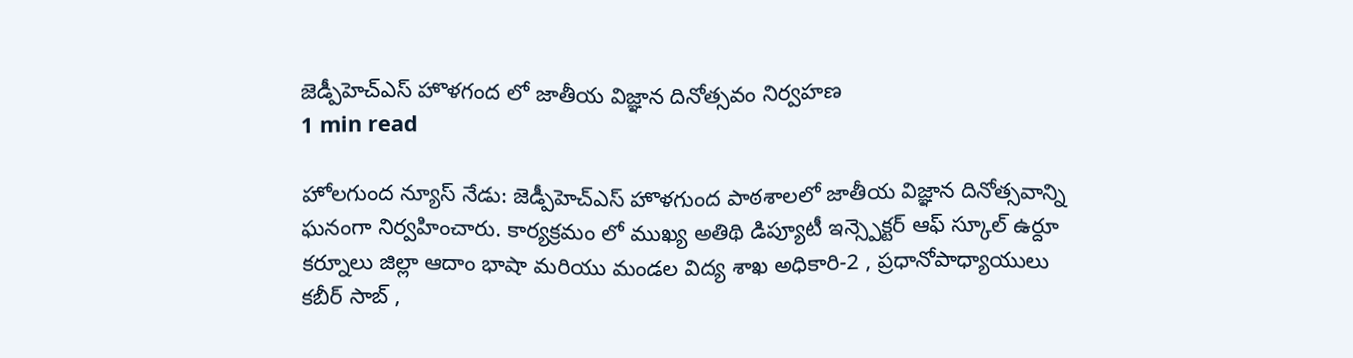జెడ్పీహెచ్ఎస్ హొళగంద లో జాతీయ విజ్ఞాన దినోత్సవం నిర్వహణ
1 min read

హోలగుంద న్యూస్ నేడు: జెడ్పీహెచ్ఎస్ హొళగుంద పాఠశాలలో జాతీయ విజ్ఞాన దినోత్సవాన్ని ఘనంగా నిర్వహించారు. కార్యక్రమం లో ముఖ్య అతిథి డిప్యూటీ ఇన్స్పెక్టర్ ఆఫ్ స్కూల్ ఉర్దూ కర్నూలు జిల్లా ఆదాం భాషా మరియు మండల విద్య శాఖ అధికారి-2 , ప్రధానోపాధ్యాయులు కబీర్ సాబ్ ,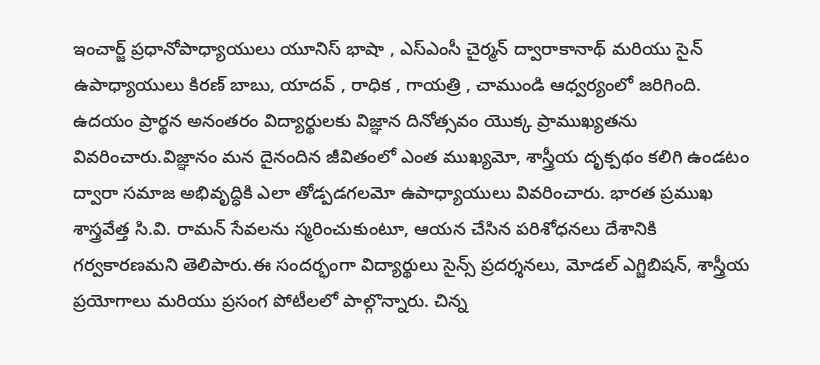ఇంచార్జ్ ప్రధానోపాధ్యాయులు యూనిస్ భాషా , ఎస్ఎంసీ చైర్మన్ ద్వారాకానాథ్ మరియు సైన్ ఉపాధ్యాయులు కిరణ్ బాబు, యాదవ్ , రాధిక , గాయత్రి , చాముండి ఆధ్వర్యంలో జరిగింది. ఉదయం ప్రార్థన అనంతరం విద్యార్థులకు విజ్ఞాన దినోత్సవం యొక్క ప్రాముఖ్యతను వివరించారు.విజ్ఞానం మన దైనందిన జీవితంలో ఎంత ముఖ్యమో, శాస్త్రీయ దృక్పథం కలిగి ఉండటం ద్వారా సమాజ అభివృద్ధికి ఎలా తోడ్పడగలమో ఉపాధ్యాయులు వివరించారు. భారత ప్రముఖ శాస్త్రవేత్త సి.వి. రామన్ సేవలను స్మరించుకుంటూ, ఆయన చేసిన పరిశోధనలు దేశానికి గర్వకారణమని తెలిపారు.ఈ సందర్భంగా విద్యార్థులు సైన్స్ ప్రదర్శనలు, మోడల్ ఎగ్జిబిషన్, శాస్త్రీయ ప్రయోగాలు మరియు ప్రసంగ పోటీలలో పాల్గొన్నారు. చిన్న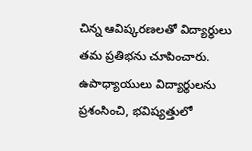చిన్న ఆవిష్కరణలతో విద్యార్థులు తమ ప్రతిభను చూపించారు. ఉపాధ్యాయులు విద్యార్థులను ప్రశంసించి, భవిష్యత్తులో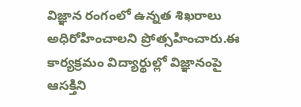విజ్ఞాన రంగంలో ఉన్నత శిఖరాలు అధిరోహించాలని ప్రోత్సహించారు.ఈ కార్యక్రమం విద్యార్థుల్లో విజ్ఞానంపై ఆసక్తిని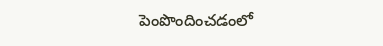పెంపొందించడంలో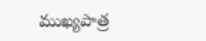ముఖ్యపాత్ర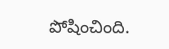పోషించింది.